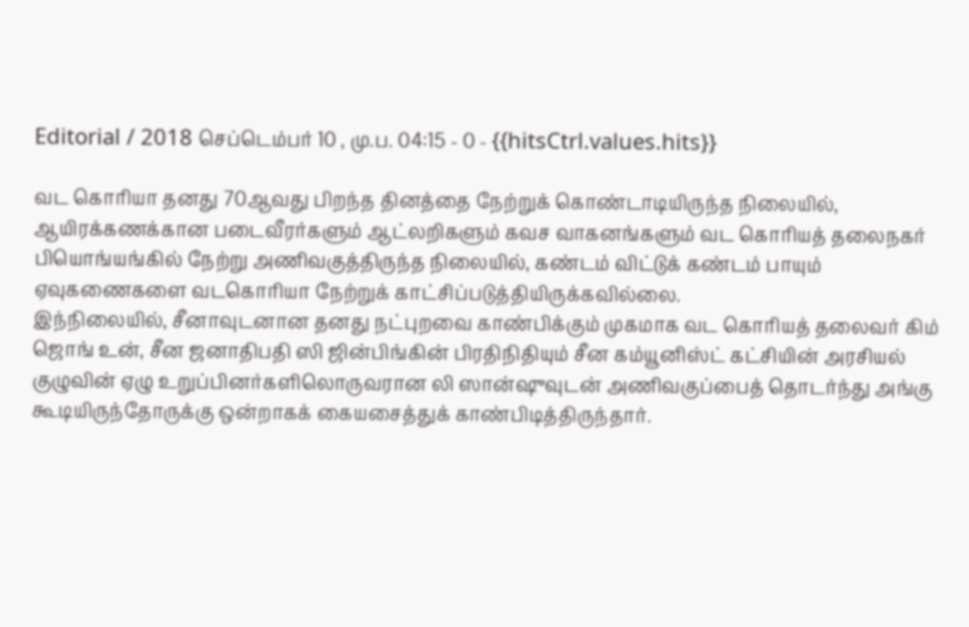Editorial / 2018 செப்டெம்பர் 10 , மு.ப. 04:15 - 0 - {{hitsCtrl.values.hits}}

வட கொரியா தனது 70ஆவது பிறந்த தினத்தை நேற்றுக் கொண்டாடியிருந்த நிலையில், ஆயிரக்கணக்கான படைவீரர்களும் ஆட்லறிகளும் கவச வாகனங்களும் வட கொரியத் தலைநகர் பியொங்யங்கில் நேற்று அணிவகுத்திருந்த நிலையில், கண்டம் விட்டுக் கண்டம் பாயும் ஏவுகணைகளை வடகொரியா நேற்றுக் காட்சிப்படுத்தியிருக்கவில்லை.
இந்நிலையில், சீனாவுடனான தனது நட்புறவை காண்பிக்கும் முகமாக வட கொரியத் தலைவர் கிம் ஜொங் உன், சீன ஜனாதிபதி ஸி ஜின்பிங்கின் பிரதிநிதியும் சீன கம்யூனிஸ்ட் கட்சியின் அரசியல் குழுவின் ஏழு உறுப்பினர்களிலொருவரான லி ஸான்ஷுவுடன் அணிவகுப்பைத் தொடர்ந்து அங்கு கூடியிருந்தோருக்கு ஒன்றாகக் கையசைத்துக் காண்பிடித்திருந்தார்.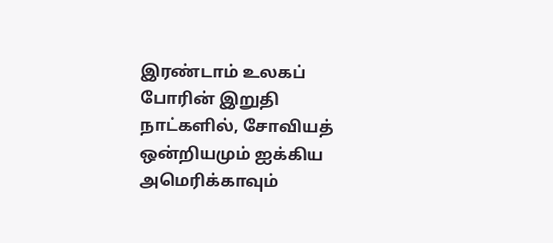இரண்டாம் உலகப் போரின் இறுதி நாட்களில், சோவியத் ஒன்றியமும் ஐக்கிய அமெரிக்காவும்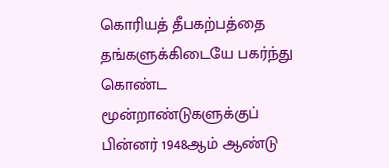கொரியத் தீபகற்பத்தை தங்களுக்கிடையே பகர்ந்து கொண்ட மூன்றாண்டுகளுக்குப் பின்னர் 1948ஆம் ஆண்டு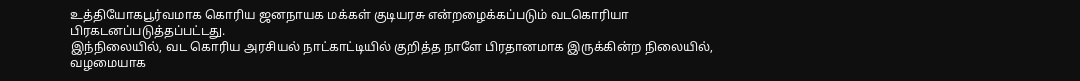உத்தியோகபூர்வமாக கொரிய ஜனநாயக மக்கள் குடியரசு என்றழைக்கப்படும் வடகொரியா பிரகடனப்படுத்தப்பட்டது.
இந்நிலையில், வட கொரிய அரசியல் நாட்காட்டியில் குறித்த நாளே பிரதானமாக இருக்கின்ற நிலையில், வழமையாக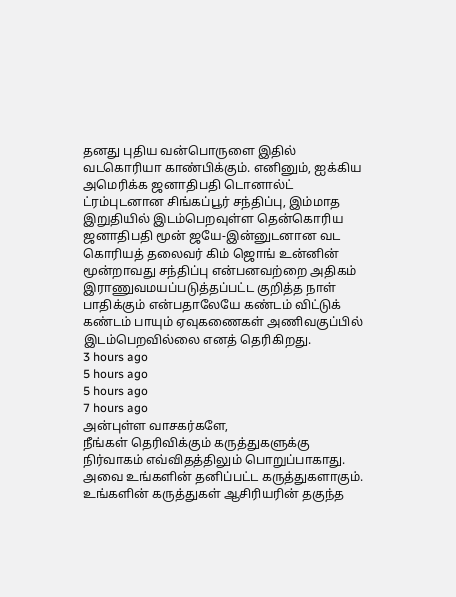தனது புதிய வன்பொருளை இதில் வடகொரியா காண்பிக்கும். எனினும், ஐக்கிய அமெரிக்க ஜனாதிபதி டொனால்ட் ட்ரம்புடனான சிங்கப்பூர் சந்திப்பு, இம்மாத இறுதியில் இடம்பெறவுள்ள தென்கொரிய ஜனாதிபதி மூன் ஜயே-இன்னுடனான வட கொரியத் தலைவர் கிம் ஜொங் உன்னின் மூன்றாவது சந்திப்பு என்பனவற்றை அதிகம் இராணுவமயப்படுத்தப்பட்ட குறித்த நாள் பாதிக்கும் என்பதாலேயே கண்டம் விட்டுக் கண்டம் பாயும் ஏவுகணைகள் அணிவகுப்பில் இடம்பெறவில்லை எனத் தெரிகிறது.
3 hours ago
5 hours ago
5 hours ago
7 hours ago
அன்புள்ள வாசகர்களே,
நீங்கள் தெரிவிக்கும் கருத்துகளுக்கு நிர்வாகம் எவ்விதத்திலும் பொறுப்பாகாது. அவை உங்களின் தனிப்பட்ட கருத்துகளாகும். உங்களின் கருத்துகள் ஆசிரியரின் தகுந்த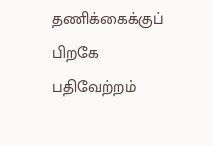தணிக்கைக்குப் பிறகே பதிவேற்றம்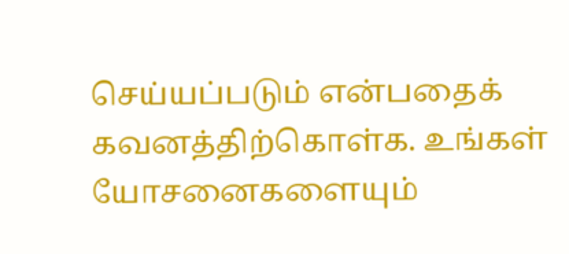செய்யப்படும் என்பதைக் கவனத்திற்கொள்க. உங்கள் யோசனைகளையும்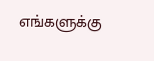எங்களுக்கு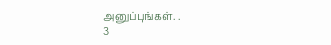அனுப்புங்கள். .
3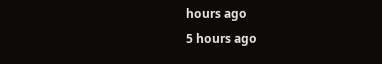hours ago
5 hours ago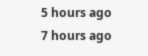5 hours ago
7 hours ago